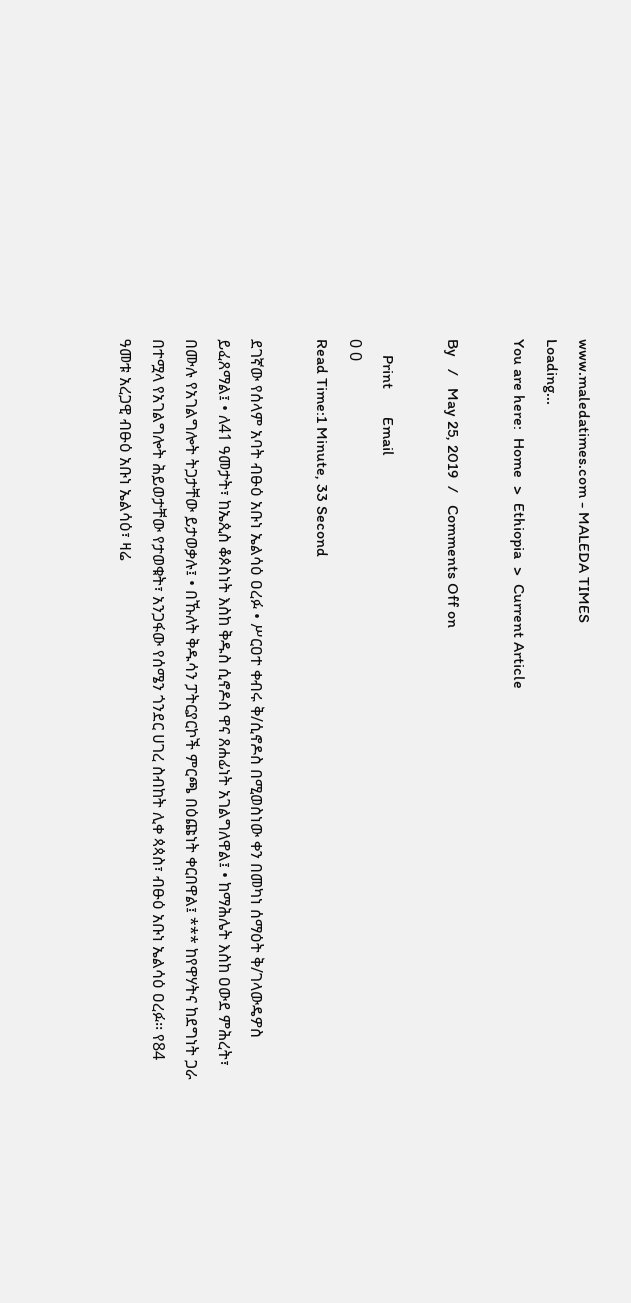www.maledatimes.com - MALEDA TIMES
Loading...
You are here:  Home  >  Ethiopia  >  Current Article

By   /   May 25, 2019  /   Comments Off on

    Print       Email
0 0
Read Time:1 Minute, 33 Second

ደገኛው የሰላም አባት ብፁዕ አቡነ ኤልሳዕ ዐረፉ • ሥርዐተ ቀብሩ ቅ/ሲኖዶስ በሚወስነው ቀን በመካነ ሰማዕት ቅ/ገላውዴዎስ ይፈጸማል፤ • ለ41 ዓመታት፣ ከኤጲስ ቆጶስነት እስከ ቅዱስ ሲኖዶስ ዋና ጸሐፊነት አገልግለዋል፤ • ከማሕሌት እስከ ዐውደ ምሕረት፣ በሙሉ የአገልግሎት ትጋታቸው ይታወቃሉ፤ • በኹለት ቅዱሳን ፓትርያርኮች ምርጫ በዕጩነት ቀርበዋል፤ *** ከየዋሃትና ከደግነት ጋራ በተሟላ የአገልግሎት ሕይወታቸው የታወቁት፣ አንጋፋው የሰሜን ጎንደር ሀገረ ስብከት ሊቀ ጳጳስ፣ ብፁዕ አቡነ ኤልሳዕ ዐረፉ፡፡ የ84 ዓመቱ አረጋዊ ብፁዕ አቡነ ኤልሳዕ፣ ዛሬ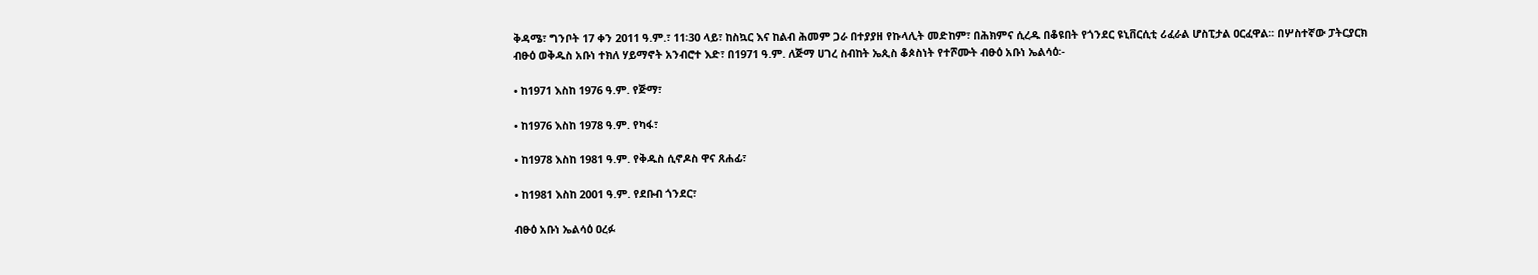ቅዳሜ፣ ግንቦት 17 ቀን 2011 ዓ.ም.፣ 11፡30 ላይ፣ ከስኳር እና ከልብ ሕመም ጋራ በተያያዘ የኩላሊት መድከም፣ በሕክምና ሲረዱ በቆዩበት የጎንደር ዩኒቨርሲቲ ሪፈራል ሆስፒታል ዐርፈዋል፡፡ በሦስተኛው ፓትርያርክ ብፁዕ ወቅዱስ አቡነ ተክለ ሃይማኖት አንብሮተ እድ፣ በ1971 ዓ.ም. ለጅማ ሀገረ ስብከት ኤጲስ ቆጶስነት የተሾሙት ብፁዕ አቡነ ኤልሳዕ፡-

• ከ1971 እስከ 1976 ዓ.ም. የጅማ፣

• ከ1976 እስከ 1978 ዓ.ም. የካፋ፣

• ከ1978 እስከ 1981 ዓ.ም. የቅዱስ ሲኖዶስ ዋና ጸሐፊ፣

• ከ1981 እስከ 2001 ዓ.ም. የደቡብ ጎንደር፣

ብፁዕ አቡነ ኤልሳዕ ዐረፉ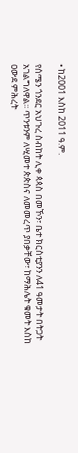• ከ2001 እስከ 2011 ዓ.ም.

የሰሜን ጎንደር አህጉረ ስብከት ሊቀ ጳጳስ በመኾን፣ ቤተ ክርስቲያንን ለ41 ዓመታት በትጋት አገልግለዋል፡፡ ጥንቱንም ለሢመተ ጵጵስና ለመመረጥ ያበቃቸው፣ ከማሕሌት ቁመት እስከ ዐውደ ምሕረት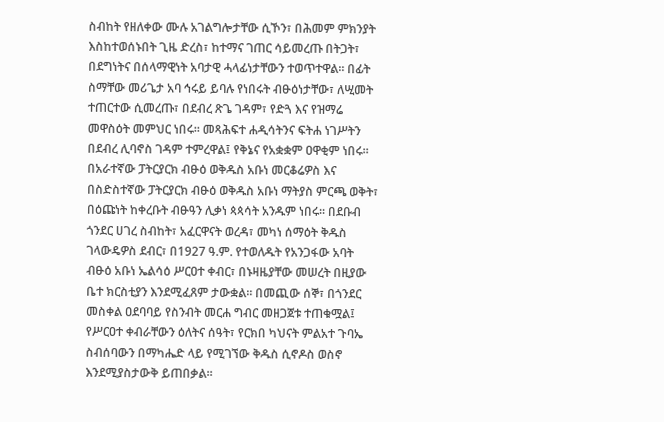ስብከት የዘለቀው ሙሉ አገልግሎታቸው ሲኾን፣ በሕመም ምክንያት እስከተወሰኑበት ጊዜ ድረስ፣ ከተማና ገጠር ሳይመረጡ በትጋት፣ በደግነትና በሰላማዊነት አባታዊ ሓላፊነታቸውን ተወጥተዋል፡፡ በፊት ስማቸው መሪጌታ አባ ኅሩይ ይባሉ የነበሩት ብፁዕነታቸው፣ ለሢመት ተጠርተው ሲመረጡ፣ በደብረ ጽጌ ገዳም፣ የድጓ እና የዝማሬ መዋስዕት መምህር ነበሩ፡፡ መጻሕፍተ ሐዲሳትንና ፍትሐ ነገሥትን በደብረ ሊባኖስ ገዳም ተምረዋል፤ የቅኔና የአቋቋም ዐዋቂም ነበሩ፡፡ በአራተኛው ፓትርያርክ ብፁዕ ወቅዱስ አቡነ መርቆሬዎስ እና በስድስተኛው ፓትርያርክ ብፁዕ ወቅዱስ አቡነ ማትያስ ምርጫ ወቅት፣ በዕጩነት ከቀረቡት ብፁዓን ሊቃነ ጳጳሳት አንዱም ነበሩ፡፡ በደቡብ ጎንደር ሀገረ ስብከት፣ አፈርዋናት ወረዳ፣ መካነ ሰማዕት ቅዱስ ገላውዴዎስ ደብር፣ በ1927 ዓ.ም. የተወለዱት የአንጋፋው አባት ብፁዕ አቡነ ኤልሳዕ ሥርዐተ ቀብር፣ በኑዛዜያቸው መሠረት በዚያው ቤተ ክርስቲያን እንደሚፈጸም ታውቋል፡፡ በመጪው ሰኞ፣ በጎንደር መስቀል ዐደባባይ የስንብት መርሐ ግብር መዘጋጀቱ ተጠቁሟል፤ የሥርዐተ ቀብራቸውን ዕለትና ሰዓት፣ የርክበ ካህናት ምልአተ ጉባኤ ስብሰባውን በማካሔድ ላይ የሚገኘው ቅዱስ ሲኖዶስ ወስኖ እንደሚያስታውቅ ይጠበቃል፡፡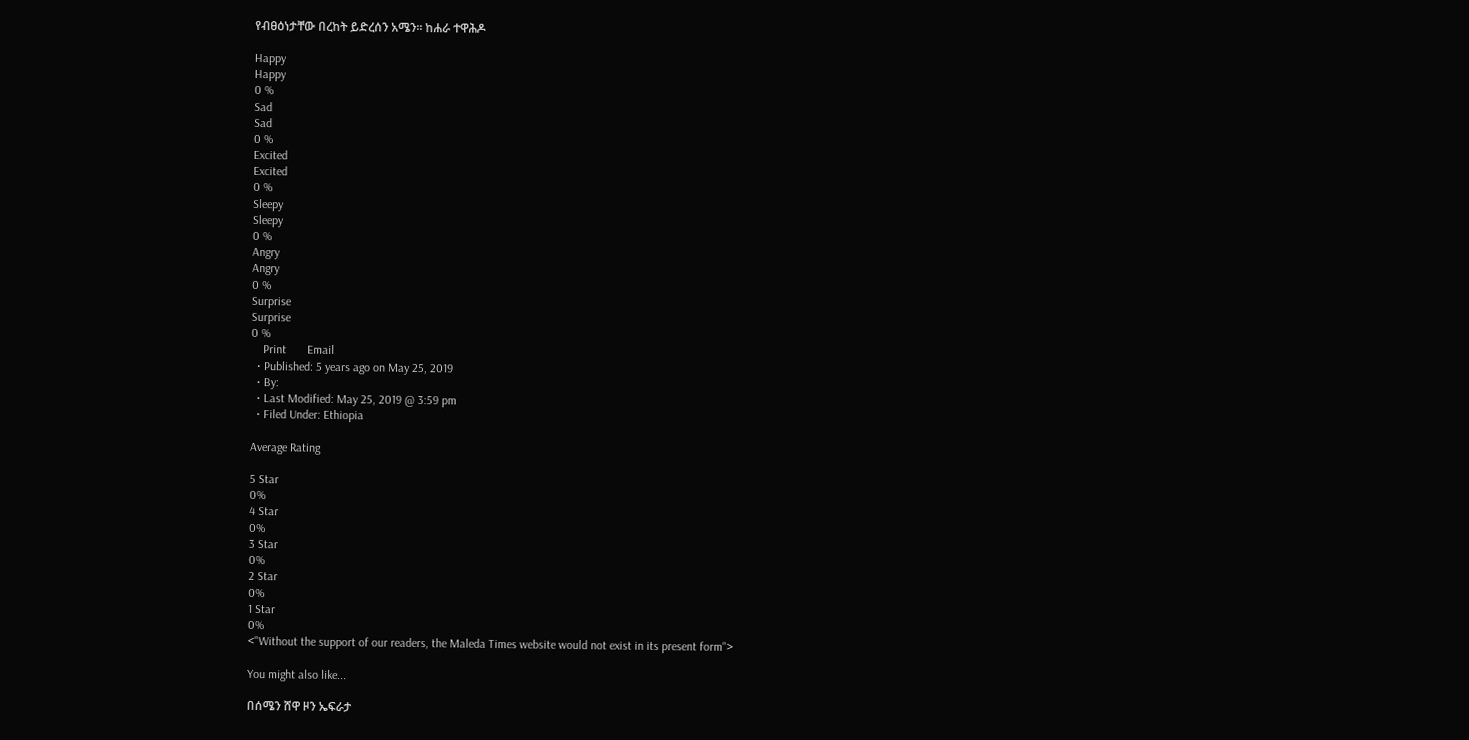የብፀዕነታቸው በረከት ይድረሰን አሜን፡፡ ከሐራ ተዋሕዶ

Happy
Happy
0 %
Sad
Sad
0 %
Excited
Excited
0 %
Sleepy
Sleepy
0 %
Angry
Angry
0 %
Surprise
Surprise
0 %
    Print       Email
  • Published: 5 years ago on May 25, 2019
  • By:
  • Last Modified: May 25, 2019 @ 3:59 pm
  • Filed Under: Ethiopia

Average Rating

5 Star
0%
4 Star
0%
3 Star
0%
2 Star
0%
1 Star
0%
<"Without the support of our readers, the Maleda Times website would not exist in its present form">

You might also like...

በሰሜን ሸዋ ዞን ኤፍራታ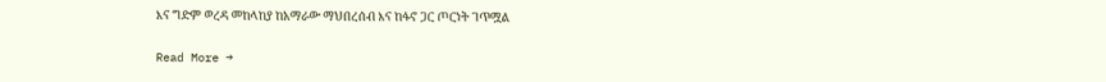እና ግድም ወረዳ መከላከያ ከአማራው ማህበረሰብ እና ከፋኖ ጋር ጦርነት ገጥሟል

Read More →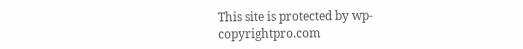This site is protected by wp-copyrightpro.com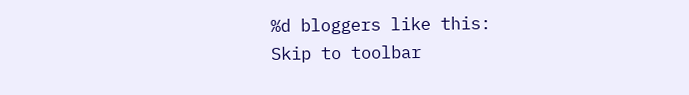%d bloggers like this:
Skip to toolbar